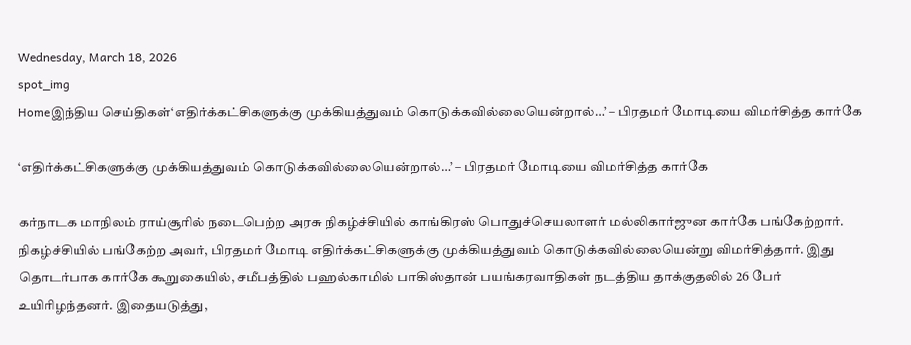Wednesday, March 18, 2026
spot_img
Homeஇந்திய செய்திகள்‘எதிர்க்கட்சிகளுக்கு முக்கியத்துவம் கொடுக்கவில்லையென்றால்…’ – பிரதமர் மோடியை விமர்சித்த கார்கே

‘எதிர்க்கட்சிகளுக்கு முக்கியத்துவம் கொடுக்கவில்லையென்றால்…’ – பிரதமர் மோடியை விமர்சித்த கார்கே

கர்நாடக மாநிலம் ராய்சூரில் நடைபெற்ற அரசு நிகழ்ச்சியில் காங்கிரஸ் பொதுச்செயலாளர் மல்லிகார்ஜுன கார்கே பங்கேற்றார். நிகழ்ச்சியில் பங்கேற்ற அவர், பிரதமர் மோடி எதிர்க்கட்சிகளுக்கு முக்கியத்துவம் கொடுக்கவில்லையென்று விமர்சித்தார். இது தொடர்பாக கார்கே கூறுகையில், சமீபத்தில் பஹல்காமில் பாகிஸ்தான் பயங்கரவாதிகள் நடத்திய தாக்குதலில் 26 பேர் உயிரிழந்தனர். இதையடுத்து,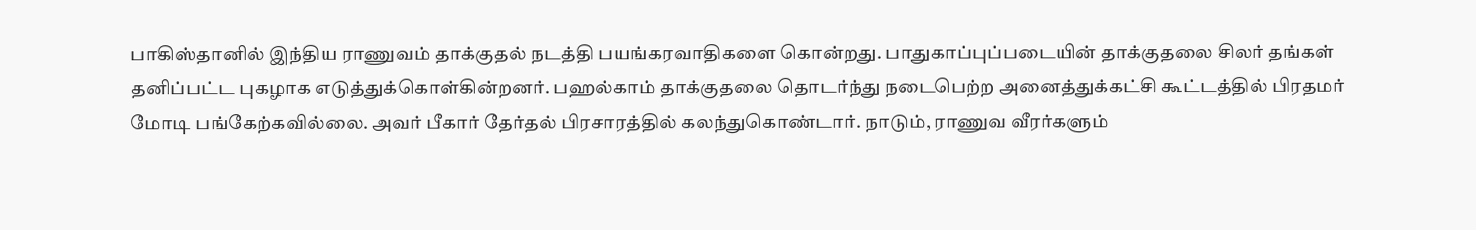பாகிஸ்தானில் இந்திய ராணுவம் தாக்குதல் நடத்தி பயங்கரவாதிகளை கொன்றது. பாதுகாப்புப்படையின் தாக்குதலை சிலர் தங்கள் தனிப்பட்ட புகழாக எடுத்துக்கொள்கின்றனர். பஹல்காம் தாக்குதலை தொடர்ந்து நடைபெற்ற அனைத்துக்கட்சி கூட்டத்தில் பிரதமர் மோடி பங்கேற்கவில்லை. அவர் பீகார் தேர்தல் பிரசாரத்தில் கலந்துகொண்டார். நாடும், ராணுவ வீரர்களும்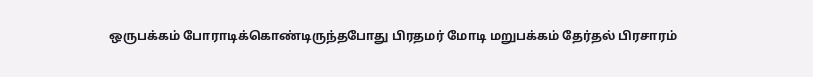ஒருபக்கம் போராடிக்கொண்டிருந்தபோது பிரதமர் மோடி மறுபக்கம் தேர்தல் பிரசாரம்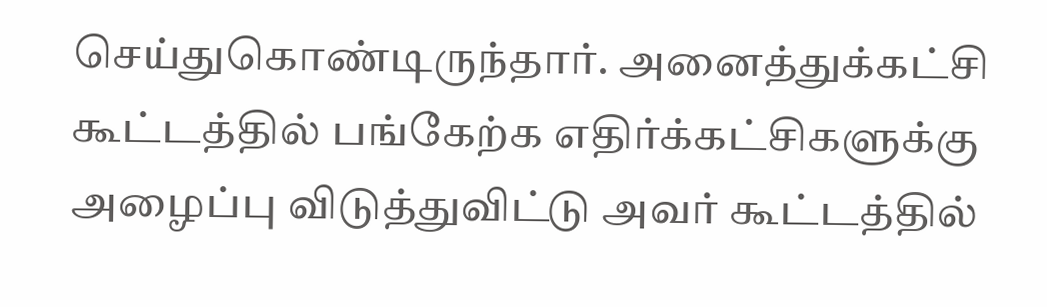செய்துகொண்டிருந்தார். அனைத்துக்கட்சி கூட்டத்தில் பங்கேற்க எதிர்க்கட்சிகளுக்கு அழைப்பு விடுத்துவிட்டு அவர் கூட்டத்தில்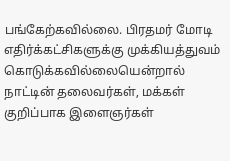பங்கேற்கவில்லை. பிரதமர் மோடி எதிர்க்கட்சிகளுக்கு முக்கியத்துவம் கொடுக்கவில்லையென்றால் நாட்டின் தலைவர்கள், மக்கள் குறிப்பாக இளைஞர்கள்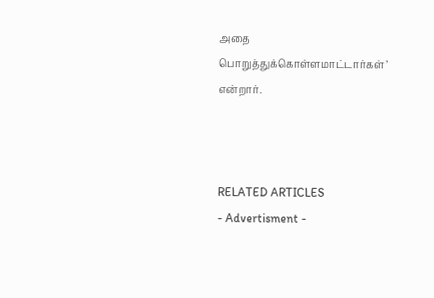அதை பொறுத்துக்கொள்ளமாட்டார்கள்’ என்றார்.



RELATED ARTICLES
- Advertisment -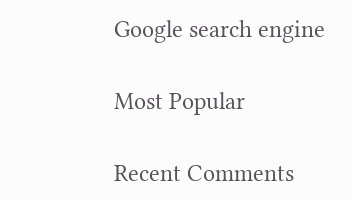Google search engine

Most Popular

Recent Comments